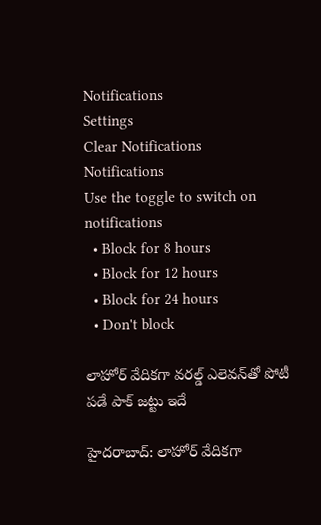Notifications
Settings
Clear Notifications
Notifications
Use the toggle to switch on notifications
  • Block for 8 hours
  • Block for 12 hours
  • Block for 24 hours
  • Don't block

లాహోర్ వేదికగా వరల్డ్‌ ఎలెవన్‌‌తో పోటీ పడే పాక్ జట్టు ఇదే

హైదరాబాద్: లాహోర్ వేదికగా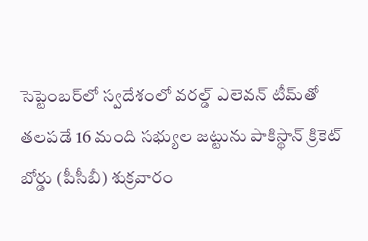సెప్టెంబర్‌లో స్వదేశంలో వరల్డ్‌ ఎలెవన్‌ టీమ్‌తో తలపడే 16 మంది సభ్యుల జట్టును పాకిస్థాన్‌ క్రికెట్‌ బోర్డు (పీసీబీ) శుక్రవారం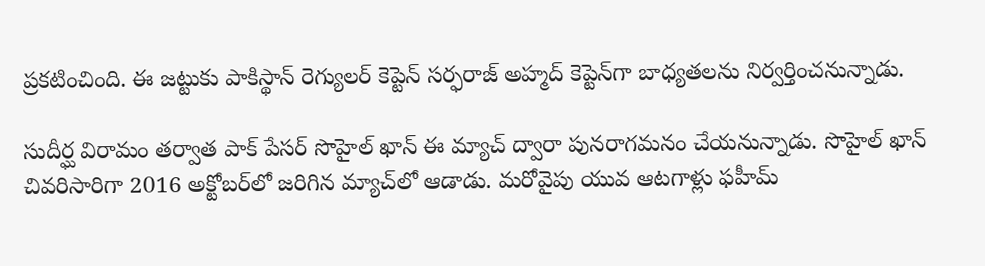ప్రకటించింది. ఈ జట్టుకు పాకిస్థాన్ రెగ్యులర్ కెప్టెన్ సర్ఫరాజ్‌ అహ్మద్‌ కెప్టెన్‌గా బాధ్యతలను నిర్వర్తించనున్నాడు.

సుదీర్ఘ విరామం తర్వాత పాక్ పేసర్ సొహైల్‌ ఖాన్‌ ఈ మ్యాచ్ ద్వారా పునరాగమనం చేయనున్నాడు. సొహైల్‌ ఖాన్‌ చివరిసారిగా 2016 అక్టోబర్‌లో జరిగిన మ్యాచ్‌లో ఆడాడు. మరోవైపు యువ ఆటగాళ్లు ఫహీమ్‌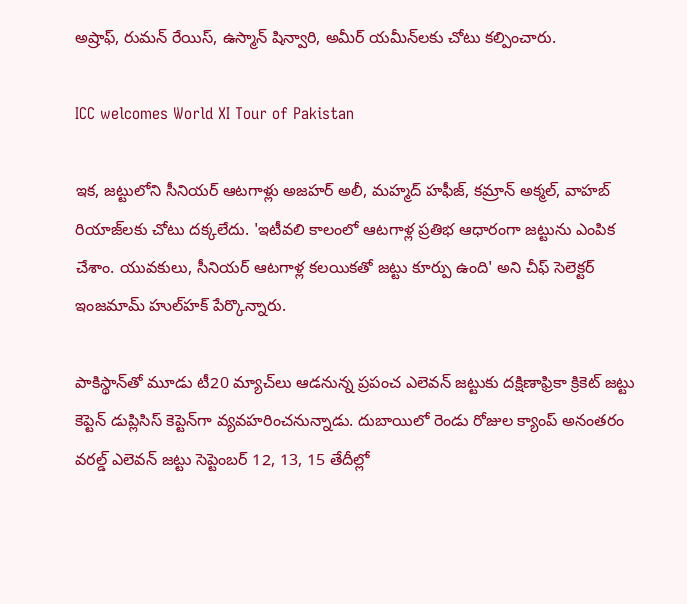అష్రాఫ్‌, రుమన్‌ రేయిస్‌, ఉస్మాన్‌ షిన్వారి, అమీర్‌ యమీన్‌లకు చోటు కల్పించారు.

ICC welcomes World XI Tour of Pakistan

ఇక, జట్టులోని సీనియర్ ఆటగాళ్లు అజహర్‌ అలీ, మహ్మద్‌ హఫీజ్‌, కమ్రాన్‌ అక్మల్‌, వాహబ్‌ రియాజ్‌లకు చోటు దక్కలేదు. 'ఇటీవలి కాలంలో ఆటగాళ్ల ప్రతిభ ఆధారంగా జట్టును ఎంపిక చేశాం. యువకులు, సీనియర్‌ ఆటగాళ్ల కలయికతో జట్టు కూర్పు ఉంది' అని చీఫ్‌ సెలెక్టర్‌ ఇంజమామ్‌ హుల్‌హక్‌ పేర్కొన్నారు.

పాకిస్థాన్‌తో మూడు టీ20 మ్యాచ్‌లు ఆడనున్న ప్రపంచ ఎలెవన్‌ జట్టుకు దక్షిణాఫ్రికా క్రికెట్‌ జట్టు కెప్టెన్ డుప్లిసిస్‌ కెప్టెన్‌గా వ్యవహరించనున్నాడు. దుబాయిలో రెండు రోజుల క్యాంప్ అనంతరం వరల్డ్ ఎలెవన్ జట్టు సెప్టెంబర్ 12, 13, 15 తేదీల్లో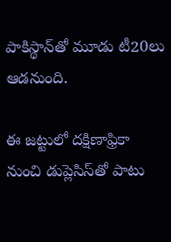పాకిస్థాన్‌తో మూడు టీ20లు ఆడనుంది.

ఈ జట్టులో దక్షిణాఫ్రికా నుంచి డుప్లెసిస్‌తో పాటు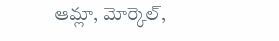ఆమ్లా, మోర్కెల్‌,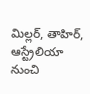మిల్లర్‌, తాహిర్‌, ఆస్ట్రేలియా నుంచి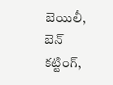బెయిలీ, బెన్‌ కట్టింగ్‌,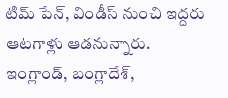టిమ్‌ పేన్‌, విండీస్‌ నుంచి ఇద్దరు ఆటగాళ్లు ఆడనున్నారు. ఇంగ్లాండ్‌, బంగ్లాదేశ్‌,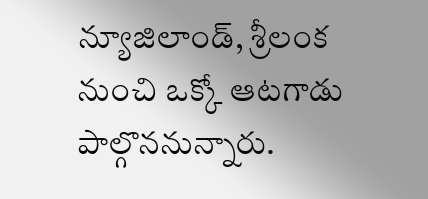న్యూజిలాండ్‌, శ్రీలంక నుంచి ఒక్కో ఆటగాడు పాల్గొననున్నారు.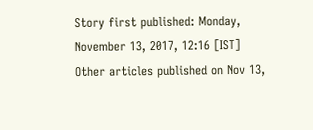Story first published: Monday, November 13, 2017, 12:16 [IST]
Other articles published on Nov 13,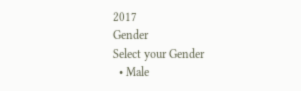2017
Gender
Select your Gender
  • Male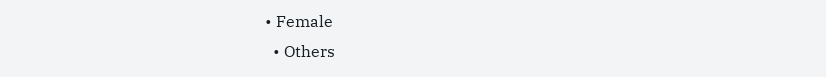• Female
  • Others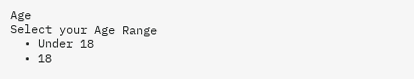Age
Select your Age Range
  • Under 18
  • 18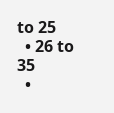to 25
  • 26 to 35
  •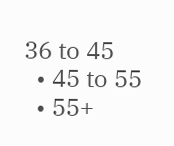36 to 45
  • 45 to 55
  • 55+